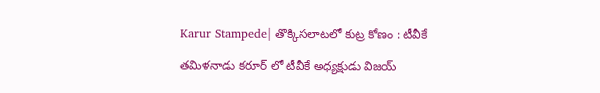Karur Stampede| తొక్కిసలాటలో కుట్ర కోణం : టీవీకే

తమిళనాడు కరూర్ లో టీవీకే అధ్యక్షుడు విజయ్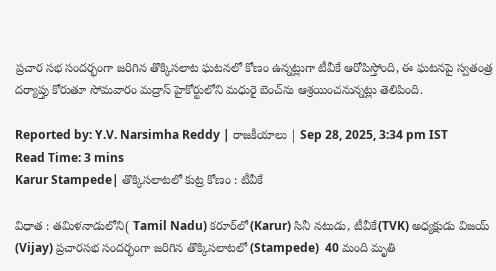ప్రచార సభ సందర్భంగా జరిగిన తొక్కిసలాట ఘటనలో కోణం ఉన్నట్లుగా టీవీకే ఆరోపిస్తోంది, ఈ ఘటనపై స్వతంత్ర దర్యాప్తు కోరుతూ సోమవారం మద్రాస్‌ హైకోర్టులోని మధురై బెంచ్‌ను ఆశ్రయించనున్నట్లు తెలిపింది.

Reported by: Y.V. Narsimha Reddy | రాజకీయాలు | Sep 28, 2025, 3:34 pm IST
Read Time: 3 mins
Karur Stampede| తొక్కిసలాటలో కుట్ర కోణం : టీవీకే

విధాత : తమిళనాడులోని( Tamil Nadu) కరూర్‌లో(Karur) సినీ నటుడు, టీవీకే(TVK) అధ్యక్షుడు విజయ్‌ (Vijay) ప్రచారసభ సందర్భంగా జరిగిన తొక్కిసలాటలో (Stampede)  40 మంది మృతి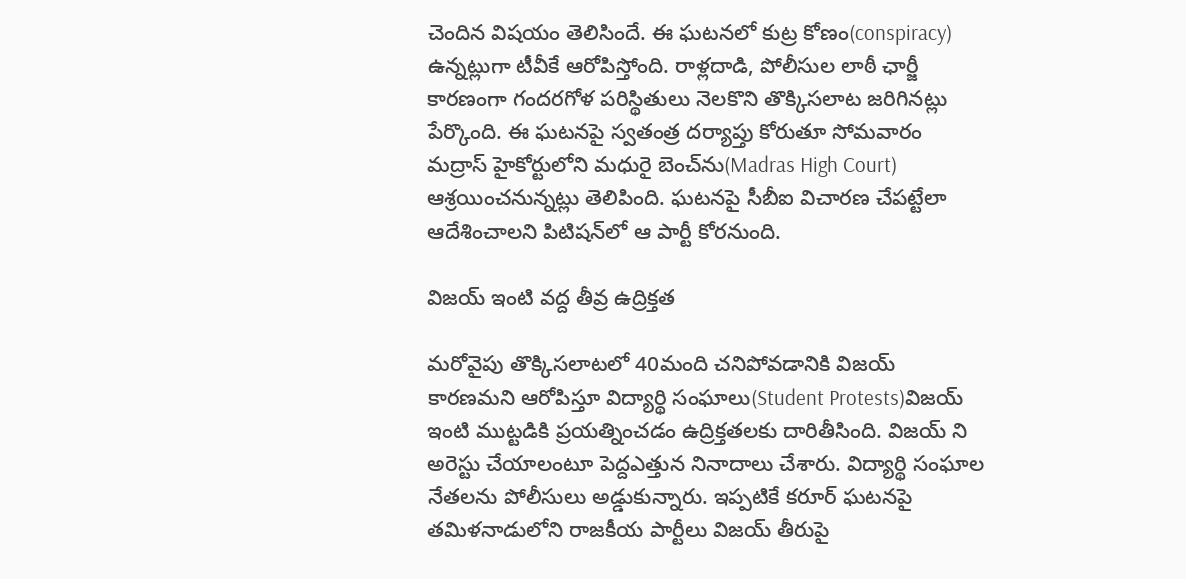చెందిన విషయం తెలిసిందే. ఈ ఘటనలో కుట్ర కోణం(conspiracy)  ఉన్నట్లుగా టీవీకే ఆరోపిస్తోంది. రాళ్లదాడి, పోలీసుల లాఠీ ఛార్జీ కారణంగా గందరగోళ పరిస్థితులు నెలకొని తొక్కిసలాట జరిగినట్లు పేర్కొంది. ఈ ఘటనపై స్వతంత్ర దర్యాప్తు కోరుతూ సోమవారం మద్రాస్‌ హైకోర్టులోని మధురై బెంచ్‌ను(Madras High Court) ఆశ్రయించనున్నట్లు తెలిపింది. ఘటనపై సీబీఐ విచారణ చేపట్టేలా ఆదేశించాలని పిటిషన్‌లో ఆ పార్టీ కోరనుంది.

విజయ్ ఇంటి వద్ద తీవ్ర ఉద్రిక్తత

మరోవైపు తొక్కిసలాటలో 40మంది చనిపోవడానికి విజయ్ కారణమని ఆరోపిస్తూ విద్యార్థి సంఘాలు(Student Protests)విజయ్ ఇంటి ముట్టడికి ప్రయత్నించడం ఉద్రిక్తతలకు దారితీసింది. విజయ్ ని అరెస్టు చేయాలంటూ పెద్దఎత్తున నినాదాలు చేశారు. విద్యార్థి సంఘాల నేతలను పోలీసులు అడ్డుకున్నారు. ఇప్పటికే కరూర్ ఘటనపై తమిళనాడులోని రాజకీయ పార్టీలు విజయ్ తీరుపై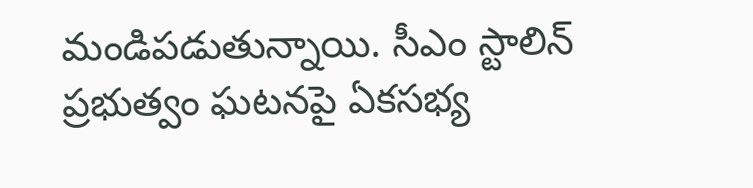మండిపడుతున్నాయి. సీఎం స్టాలిన్ ప్రభుత్వం ఘటనపై ఏకసభ్య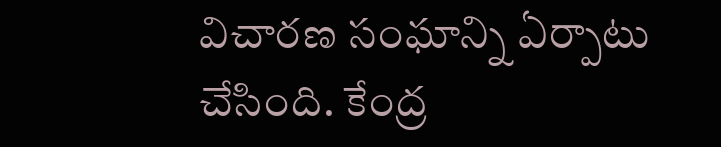విచారణ సంఘాన్ని ఏర్పాటు చేసింది. కేంద్ర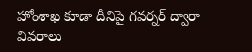హోంశాఖ కూడా దీనిపై గవర్నర్ ద్వారా వివరాలు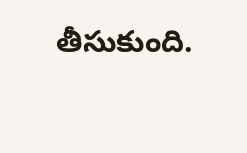తీసుకుంది.